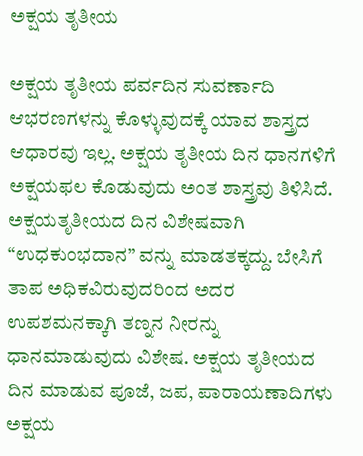ಅಕ್ಷಯ ತೃತೀಯ

ಅಕ್ಷಯ ತೃತೀಯ ಪರ್ವದಿನ ಸುವರ್ಣಾದಿ ಆಭರಣಗಳನ್ನು ಕೊಳ್ಳುವುದಕ್ಕೆ ಯಾವ ಶಾಸ್ತ್ರದ ಆಧಾರವು ಇಲ್ಲ. ಅಕ್ಷಯ ತೃತೀಯ ದಿನ ಧಾನಗಳಿಗೆ ಅಕ್ಷಯಫಲ ಕೊಡುವುದು ಅಂತ ಶಾಸ್ತ್ರವು ತಿಳಿಸಿದೆ. ಅಕ್ಷಯತೃತೀಯದ ದಿನ ವಿಶೇಷವಾಗಿ “ಉಧಕುಂಭದಾನ” ವನ್ನು ಮಾಡತಕ್ಕದ್ದು. ಬೇಸಿಗೆ ತಾಪ ಅಧಿಕವಿರುವುದರಿಂದ ಅದರ ಉಪಶಮನಕ್ಕಾಗಿ ತಣ್ನನ ನೀರನ್ನು ಧಾನಮಾಡುವುದು ವಿಶೇಷ. ಅಕ್ಷಯ ತೃತೀಯದ ದಿನ ಮಾಡುವ ಪೂಜೆ, ಜಪ, ಪಾರಾಯಣಾದಿಗಳು ಅಕ್ಷಯ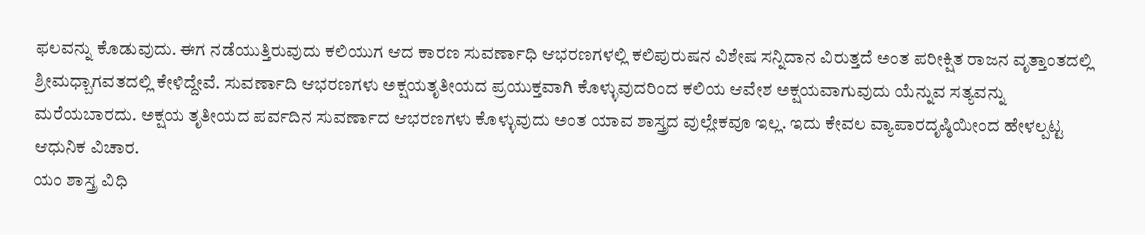ಫಲವನ್ನು ಕೊಡುವುದು. ಈಗ ನಡೆಯುತ್ತಿರುವುದು ಕಲಿಯುಗ ಆದ ಕಾರಣ ಸುವರ್ಣಾಧಿ ಆಭರಣಗಳಲ್ಲಿ ಕಲಿಪುರುಷನ ವಿಶೇಷ ಸನ್ನಿದಾನ ವಿರುತ್ತದೆ ಅಂತ ಪರೀಕ್ಷಿತ ರಾಜನ ವೃತ್ತಾಂತದಲ್ಲಿ ಶ್ರೀಮಧ್ಬಾಗವತದಲ್ಲಿ ಕೇಳಿದ್ದೇವೆ. ಸುವರ್ಣಾದಿ ಆಭರಣಗಳು ಅಕ್ಷಯತೃತೀಯದ ಪ್ರಯುಕ್ತವಾಗಿ ಕೊಳ್ಳುವುದರಿಂದ ಕಲಿಯ ಆವೇಶ ಅಕ್ಷಯವಾಗುವುದು ಯೆನ್ನುವ ಸತ್ಯವನ್ನು ಮರೆಯಬಾರದು. ಅಕ್ಷಯ ತೃತೀಯದ ಪರ್ವದಿನ ಸುವರ್ಣಾದ ಆಭರಣಗಳು ಕೊಳ್ಳುವುದು ಅಂತ ಯಾವ ಶಾಸ್ತ್ರದ ವುಲ್ಲೇಕವೂ ಇಲ್ಲ. ಇದು ಕೇವಲ ವ್ಯಾಪಾರದೃಷ್ಠಿಯೀಂದ ಹೇಳಲ್ಪಟ್ಟ ಆಧುನಿಕ ವಿಚಾರ.
ಯಂ ಶಾಸ್ತ್ರ ವಿಧಿ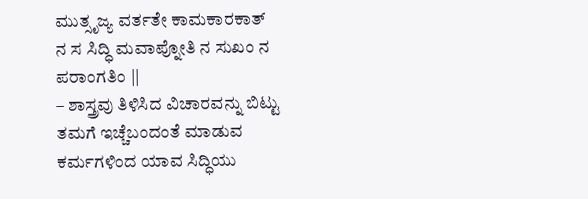ಮುತ್ಸೃಜ್ಯ ವರ್ತತೇ ಕಾಮಕಾರಕಾತ್
ನ ಸ ಸಿದ್ಧಿ ಮವಾಪ್ನೋತಿ ನ ಸುಖಂ ನ ಪರಾಂಗತಿಂ ||
– ಶಾಸ್ತ್ರವು ತಿಳಿಸಿದ ವಿಚಾರವನ್ನು ಬಿಟ್ಟು ತಮಗೆ ಇಚ್ಚೆಬಂದಂತೆ ಮಾಡುವ ಕರ್ಮಗಳಿಂದ ಯಾವ ಸಿದ್ಧಿಯು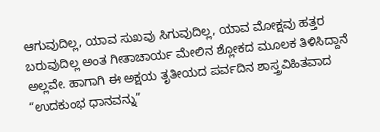ಆಗುವುದಿಲ್ಲ, ಯಾವ ಸುಖವು ಸಿಗುವುದಿಲ್ಲ, ಯಾವ ಮೋಕ್ಷವು ಹತ್ತರ ಬರುವುದಿಲ್ಲ ಅಂತ ಗೀತಾಚಾರ್ಯ ಮೇಲಿನ ಶ್ಲೋಕದ ಮೂಲಕ ತಿಳಿಸಿದ್ದಾನೆ ಅಲ್ಲವೇ. ಹಾಗಾಗಿ ಈ ಅಕ್ಷಯ ತೃತೀಯದ ಪರ್ವದಿನ ಶಾಸ್ತ್ರವಿಹಿತವಾದ “ಉದಕುಂಭ ಧಾನವನ್ನು”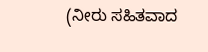(ನೀರು ಸಹಿತವಾದ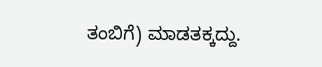ತಂಬಿಗೆ) ಮಾಡತಕ್ಕದ್ದು.